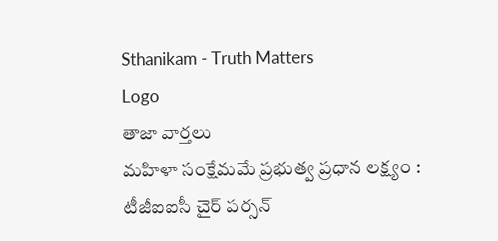Sthanikam - Truth Matters
Logo
తాజా వార్తలు
మహిళా సంక్షేమమే ప్రభుత్వ ప్రధాన లక్ష్యం : టీజీఐఐసీ చైర్ పర్సన్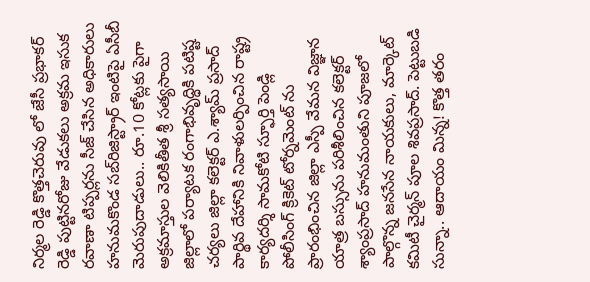నిర్మల రెడ్డి కొత్తచెరువు లో జేసీ ప్రభాకర్ రెడ్డి పుట్టినరోజు వేడుకలు అక్రమ ఇసుక రవాణా టిప్పర్లను సీజ్ చేసిన అధికారులు హనుమకొండ సబ్‌రిజిస్ట్రార్ ఇంటిపై ఏసీబీ మెరుపుదాడులు.. రూ.10 కోట్లకు పైగా అక్రమాస్తుల వెలికితీత శ్రీ సత్యసాయి జిల్లాలో పర్యాటక రంగాభివృద్ధికి పటిష్ట చర్యలు జిల్లా కలెక్టర్ ఎ.శ్యామ్ ప్రసాద్ పార్థివ దేహానికి నివాళులర్పించిన రాష్ట్ర కార్యదర్శి సామకోటి స్ఫూర్తి పెండ్లి పోలీసింగ్ క్రికెట్ టోర్నమెంట్ ను ప్రారంభించిన జిల్లా ఎస్పీ వేమన విజ్ఞాన యాత్ర బస్సును పరిశీలించిన కలెక్టర్ శ్యాంప్రసాద్ హనుమంతుని పూజలో పాల్గొన్న జనసేన నాయకులు, మార్కెట్ కమిటీ చైర్మన్ పూల శివప్రసాద్. పెట్టుబడి సున్నా.. ఆదాయం మిన్న! కొత్త తరం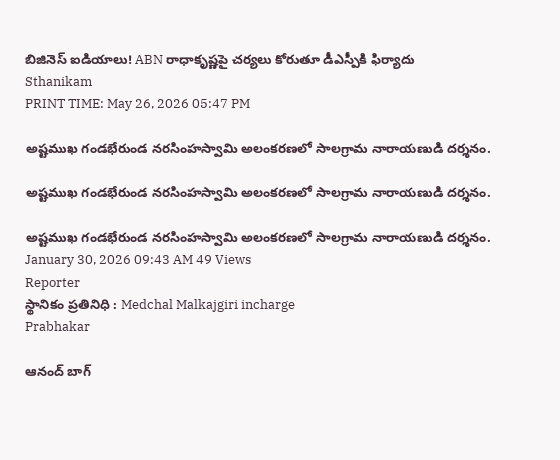బిజినెస్ ఐడియాలు! ABN రాధాకృష్ణపై చర్యలు కోరుతూ డీఎస్పీకి ఫిర్యాదు
Sthanikam
PRINT TIME: May 26, 2026 05:47 PM

అష్టముఖ గండభేరుండ నరసింహస్వామి అలంకరణలో సాలగ్రామ నారాయణుడి దర్శనం.

అష్టముఖ గండభేరుండ నరసింహస్వామి అలంకరణలో సాలగ్రామ నారాయణుడి దర్శనం.

అష్టముఖ గండభేరుండ నరసింహస్వామి అలంకరణలో సాలగ్రామ నారాయణుడి దర్శనం.
January 30, 2026 09:43 AM 49 Views
Reporter
స్థానికం ప్రతినిధి : Medchal Malkajgiri incharge
Prabhakar

ఆనంద్ బాగ్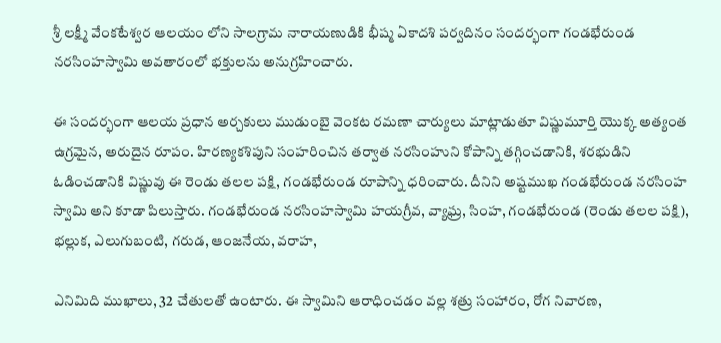శ్రీ లక్ష్మీ వేంకటేశ్వర ఆలయం లోని సాలగ్రామ నారాయణుడికి భీష్మ ఏకాదశి పర్వదినం సందర్భంగా గండభేరుండ నరసింహస్వామి అవతారంలో భక్తులను అనుగ్రహించారు.

ఈ సందర్భంగా ఆలయ ప్రధాన అర్చకులు ముడుంబై వెంకట రమణా చార్యులు మాట్లాడుతూ విష్ణుమూర్తి యొక్క అత్యంత ఉగ్రమైన, అరుదైన రూపం. హిరణ్యకశిపుని సంహరించిన తర్వాత నరసింహుని కోపాన్ని తగ్గించడానికి, శరభుడిని ఓడించడానికి విష్ణువు ఈ రెండు తలల పక్షి, గండభేరుండ రూపాన్ని ధరించారు. దీనిని అష్టముఖ గండభేరుండ నరసింహ స్వామి అని కూడా పిలుస్తారు. గండభేరుండ నరసింహస్వామి హయగ్రీవ, వ్యాఘ్ర, సింహ, గండభేరుండ (రెండు తలల పక్షి), భల్లుక, ఎలుగుబంటి, గరుడ, ఆంజనేయ, వరాహ,

ఎనిమిది ముఖాలు, 32 చేతులతో ఉంటారు. ఈ స్వామిని ఆరాధించడం వల్ల శత్రు సంహారం, రోగ నివారణ,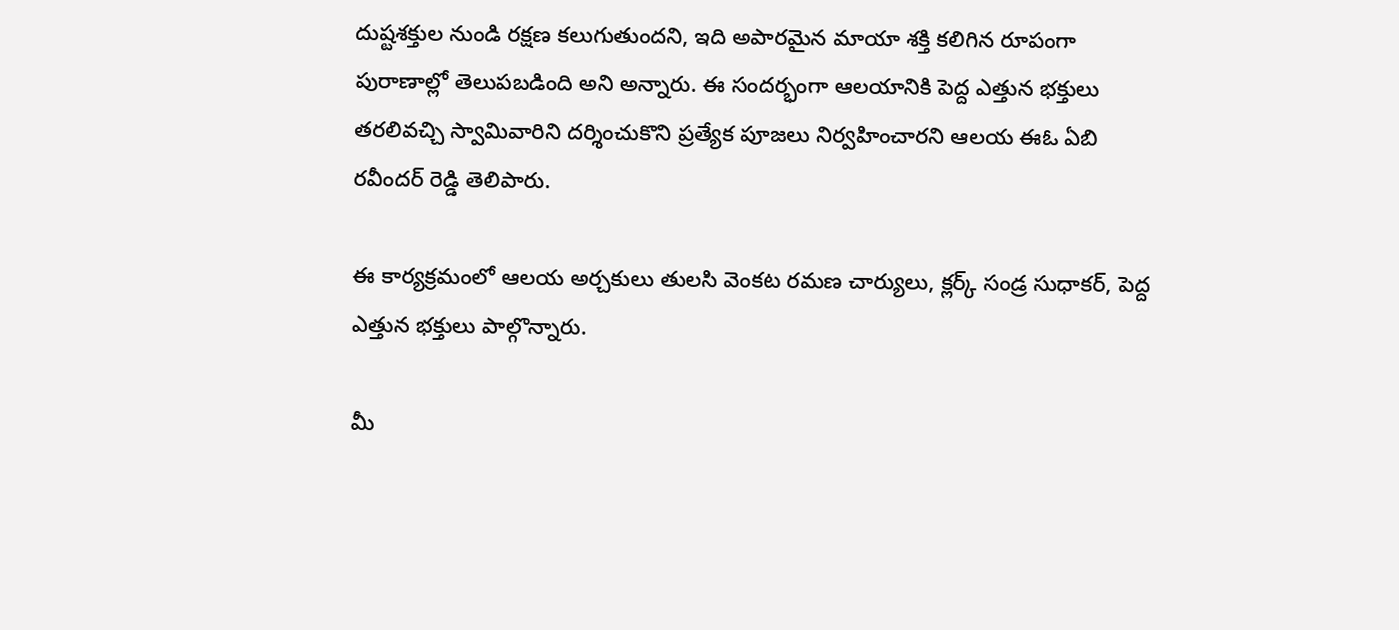దుష్టశక్తుల నుండి రక్షణ కలుగుతుందని, ఇది అపారమైన మాయా శక్తి కలిగిన రూపంగా పురాణాల్లో తెలుపబడింది అని అన్నారు. ఈ సందర్భంగా ఆలయానికి పెద్ద ఎత్తున భక్తులు తరలివచ్చి స్వామివారిని దర్శించుకొని ప్రత్యేక పూజలు నిర్వహించారని ఆలయ ఈఓ ఏబి రవీందర్ రెడ్డి తెలిపారు.

ఈ కార్యక్రమంలో ఆలయ అర్చకులు తులసి వెంకట రమణ చార్యులు, క్లర్క్ సండ్ర సుధాకర్, పెద్ద ఎత్తున భక్తులు పాల్గొన్నారు.

మీ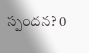స్పందన? 0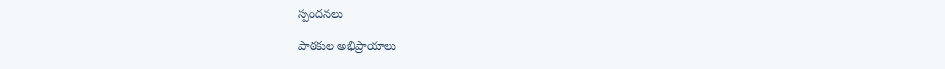స్పందనలు

పాఠకుల అభిప్రాయాలు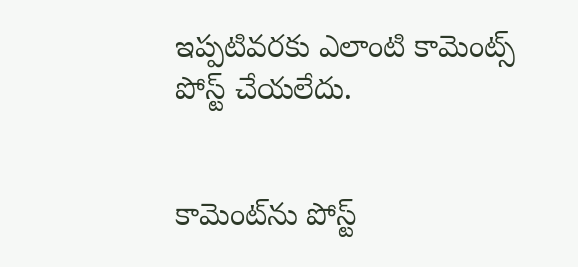ఇప్పటివరకు ఎలాంటి కామెంట్స్ పోస్ట్ చేయలేదు.


కామెంట్‌ను పోస్ట్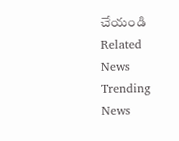చేయండి
Related News
Trending News